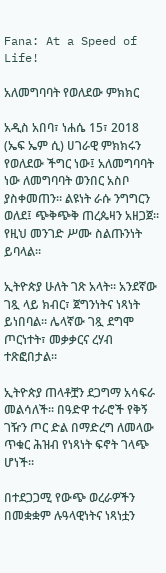Fana: At a Speed of Life!

አለመግባባት የወለደው ምክክር

አዲስ አበባ፣ ነሐሴ 15፣ 2018 (ኤፍ ኤም ሲ) ሀገራዊ ምክክሩን የወለደው ችግር ነው፤ አለመግባባት ነው ለመግባባት ወንበር አስቦ ያስቀመጠን። ልዩነት ራሱ ንግግርን ወለደ፤ ጭቅጭቅ ጠረጴዛን አዘጋጀ። የዚህ መንገድ ሥሙ ስልጡንነት ይባላል።

ኢትዮጵያ ሁለት ገጽ አላት። አንደኛው ገጿ ላይ ክብር፣ ጀግንነትና ነጻነት ይነበባል። ሌላኛው ገጿ ደግሞ ጦርነተት፣ መቃቃርና ረሃብ ተጽፎበታል።

ኢትዮጵያ ጠላቶቿን ደጋግማ አሳፍራ መልሳለች። በዓድዋ ተራሮች የቅኝ ገዥን ጦር ድል በማድረግ ለመላው ጥቁር ሕዝብ የነጻነት ፍኖት ገላጭ ሆነች።

በተደጋጋሚ የውጭ ወረራዎችን በመቋቋም ሉዓላዊነትና ነጻነቷን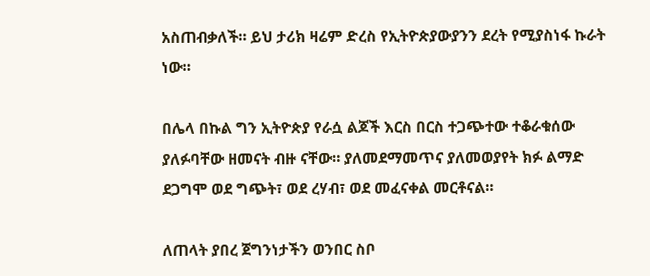አስጠብቃለች። ይህ ታሪክ ዛሬም ድረስ የኢትዮጵያውያንን ደረት የሚያስነፋ ኩራት ነው።

በሌላ በኩል ግን ኢትዮጵያ የራሷ ልጆች እርስ በርስ ተጋጭተው ተቆራቁሰው ያለፉባቸው ዘመናት ብዙ ናቸው። ያለመደማመጥና ያለመወያየት ክፉ ልማድ ደጋግሞ ወደ ግጭት፣ ወደ ረሃብ፣ ወደ መፈናቀል መርቶናል።

ለጠላት ያበረ ጀግንነታችን ወንበር ስቦ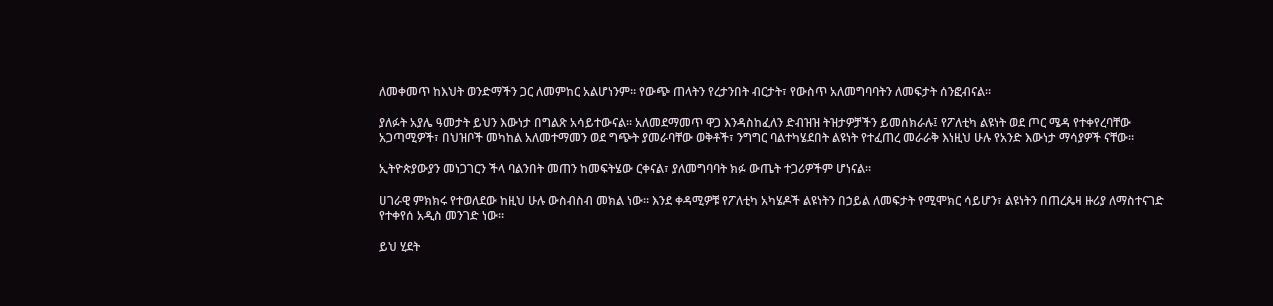ለመቀመጥ ከእህት ወንድማችን ጋር ለመምከር አልሆነንም። የውጭ ጠላትን የረታንበት ብርታት፣ የውስጥ አለመግባባትን ለመፍታት ሰንፎብናል።

ያለፉት አያሌ ዓመታት ይህን እውነታ በግልጽ አሳይተውናል። አለመደማመጥ ዋጋ እንዳስከፈለን ድብዝዝ ትዝታዎቻችን ይመሰክራሉ፤ የፖለቲካ ልዩነት ወደ ጦር ሜዳ የተቀየረባቸው አጋጣሚዎች፣ በህዝቦች መካከል አለመተማመን ወደ ግጭት ያመራባቸው ወቅቶች፣ ንግግር ባልተካሄደበት ልዩነት የተፈጠረ መራራቅ እነዚህ ሁሉ የአንድ እውነታ ማሳያዎች ናቸው።

ኢትዮጵያውያን መነጋገርን ችላ ባልንበት መጠን ከመፍትሄው ርቀናል፣ ያለመግባባት ክፉ ውጤት ተጋሪዎችም ሆነናል።

ሀገራዊ ምክክሩ የተወለደው ከዚህ ሁሉ ውስብስብ መክል ነው። እንደ ቀዳሚዎቹ የፖለቲካ አካሄዶች ልዩነትን በኃይል ለመፍታት የሚሞክር ሳይሆን፣ ልዩነትን በጠረጴዛ ዙሪያ ለማስተናገድ የተቀየሰ አዲስ መንገድ ነው።

ይህ ሂደት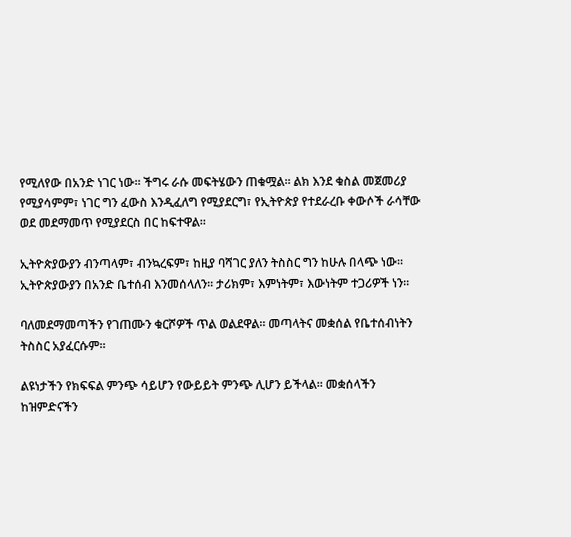የሚለየው በአንድ ነገር ነው። ችግሩ ራሱ መፍትሄውን ጠቁሟል። ልክ እንደ ቁስል መጀመሪያ የሚያሳምም፣ ነገር ግን ፈውስ እንዲፈለግ የሚያደርግ፣ የኢትዮጵያ የተደራረቡ ቀውሶች ራሳቸው ወደ መደማመጥ የሚያደርስ በር ከፍተዋል።

ኢትዮጵያውያን ብንጣላም፣ ብንኳረፍም፣ ከዚያ ባሻገር ያለን ትስስር ግን ከሁሉ በላጭ ነው። ኢትዮጵያውያን በአንድ ቤተሰብ እንመሰላለን። ታሪክም፣ እምነትም፣ እውነትም ተጋሪዎች ነን።

ባለመደማመጣችን የገጠሙን ቁርሾዎች ጥል ወልደዋል። መጣላትና መቋሰል የቤተሰብነትን ትስስር አያፈርሱም።

ልዩነታችን የክፍፍል ምንጭ ሳይሆን የውይይት ምንጭ ሊሆን ይችላል። መቋሰላችን ከዝምድናችን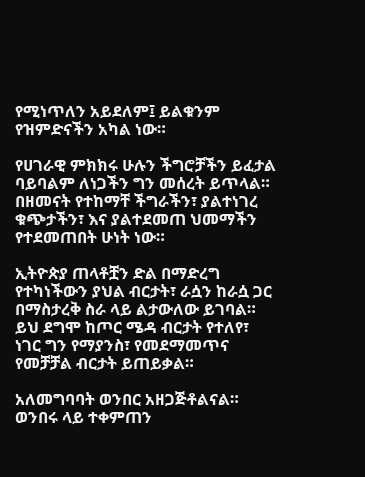የሚነጥለን አይደለም፤ ይልቁንም የዝምድናችን አካል ነው።

የሀገራዊ ምክክሩ ሁሉን ችግሮቻችን ይፈታል ባይባልም ለነጋችን ግን መሰረት ይጥላል። በዘመናት የተከማቸ ችግራችን፣ ያልተነገረ ቁጭታችን፣ እና ያልተደመጠ ህመማችን የተደመጠበት ሁነት ነው።

ኢትዮጵያ ጠላቶቿን ድል በማድረግ የተካነችውን ያህል ብርታት፣ ራሷን ከራሷ ጋር በማስታረቅ ስራ ላይ ልታውለው ይገባል። ይህ ደግሞ ከጦር ሜዳ ብርታት የተለየ፣ ነገር ግን የማያንስ፣ የመደማመጥና የመቻቻል ብርታት ይጠይቃል።

አለመግባባት ወንበር አዘጋጅቶልናል። ወንበሩ ላይ ተቀምጠን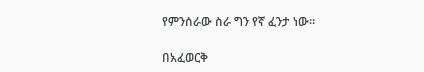የምንሰራው ስራ ግን የኛ ፈንታ ነው።

በአፈወርቅ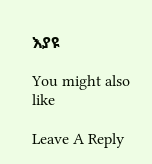እያዩ

You might also like

Leave A Reply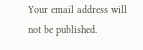Your email address will not be published.